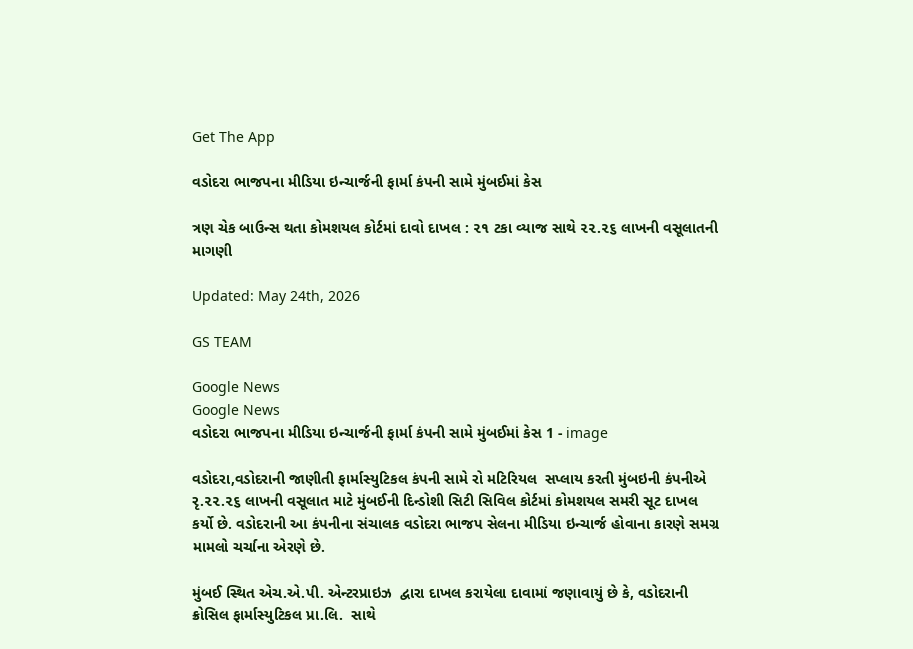Get The App

વડોદરા ભાજપના મીડિયા ઇન્ચાર્જની ફાર્મા કંપની સામે મુંબઈમાં કેસ

ત્રણ ચેક બાઉન્સ થતા કોમશયલ કોર્ટમાં દાવો દાખલ : ૨૧ ટકા વ્યાજ સાથે ૨૨.૨૬ લાખની વસૂલાતની માગણી

Updated: May 24th, 2026

GS TEAM

Google News
Google News
વડોદરા ભાજપના મીડિયા ઇન્ચાર્જની ફાર્મા કંપની સામે મુંબઈમાં કેસ 1 - image

વડોદરા,વડોદરાની જાણીતી ફાર્માસ્યુટિકલ કંપની સામે રો મટિરિયલ  સપ્લાય કરતી મુંબઇની કંપનીએ રૃ.૨૨.૨૬ લાખની વસૂલાત માટે મુંબઈની દિન્ડોશી સિટી સિવિલ કોર્ટમાં કોમશયલ સમરી સૂટ દાખલ કર્યો છે. વડોદરાની આ કંપનીના સંચાલક વડોદરા ભાજપ સેલના મીડિયા ઇન્ચાર્જ હોવાના કારણે સમગ્ર મામલો ચર્ચાના એરણે છે.

મુંબઈ સ્થિત એચ.એ.પી. એન્ટરપ્રાઇઝ  દ્વારા દાખલ કરાયેલા દાવામાં જણાવાયું છે કે, વડોદરાની ક્રોસિલ ફાર્માસ્યુટિકલ પ્રા.લિ.  સાથે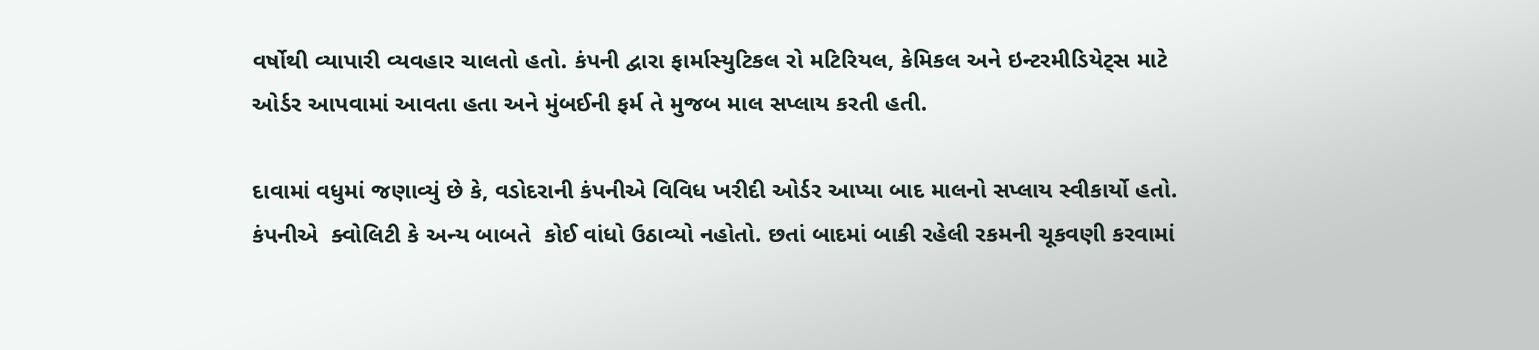વર્ષોથી વ્યાપારી વ્યવહાર ચાલતો હતો. કંપની દ્વારા ફાર્માસ્યુટિકલ રો મટિરિયલ, કેમિકલ અને ઇન્ટરમીડિયેટ્સ માટે ઓર્ડર આપવામાં આવતા હતા અને મુંબઈની ફર્મ તે મુજબ માલ સપ્લાય કરતી હતી.

દાવામાં વધુમાં જણાવ્યું છે કે, વડોદરાની કંપનીએ વિવિધ ખરીદી ઓર્ડર આપ્યા બાદ માલનો સપ્લાય સ્વીકાર્યો હતો. કંપનીએ  ક્વોલિટી કે અન્ય બાબતે  કોઈ વાંધો ઉઠાવ્યો નહોતો. છતાં બાદમાં બાકી રહેલી રકમની ચૂકવણી કરવામાં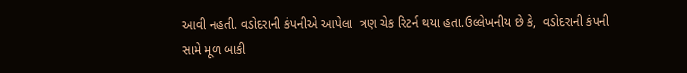આવી નહતી. વડોદરાની કંપનીએ આપેલા  ત્રણ ચેક રિટર્ન થયા હતા.ઉલ્લેખનીય છે કે,  વડોદરાની કંપની સામે મૂળ બાકી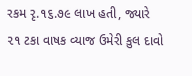રકમ રૃ.૧૬.૭૯ લાખ હતી, જ્યારે ૨૧ ટકા વાષક વ્યાજ ઉમેરી કુલ દાવો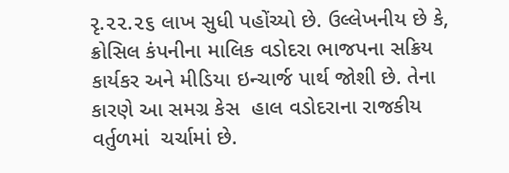રૃ.૨૨.૨૬ લાખ સુધી પહોંચ્યો છે. ઉલ્લેખનીય છે કે, ક્રોસિલ કંપનીના માલિક વડોદરા ભાજપના સક્રિય કાર્યકર અને મીડિયા ઇન્ચાર્જ પાર્થ જોશી છે. તેના કારણે આ સમગ્ર કેસ  હાલ વડોદરાના રાજકીય વર્તુળમાં  ચર્ચામાં છે.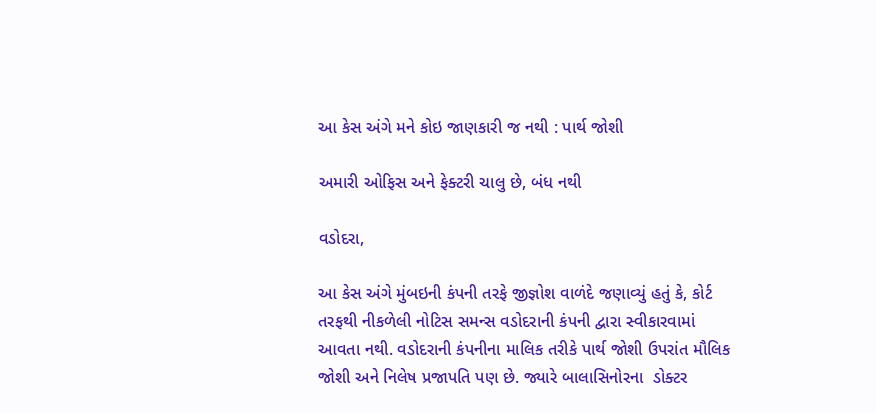આ કેસ અંગે મને કોઇ જાણકારી જ નથી : પાર્થ જોશી

અમારી ઓફિસ અને ફેક્ટરી ચાલુ છે, બંધ નથી

વડોદરા,

આ કેસ અંગે મુંબઇની કંપની તરફે જીજ્ઞોશ વાળંદે જણાવ્યું હતું કે, કોર્ટ તરફથી નીકળેલી નોટિસ સમન્સ વડોદરાની કંપની દ્વારા સ્વીકારવામાં આવતા નથી. વડોદરાની કંપનીના માલિક તરીકે પાર્થ જોશી ઉપરાંત મૌલિક જોશી અને નિલેષ પ્રજાપતિ પણ છે. જ્યારે બાલાસિનોરના  ડોક્ટર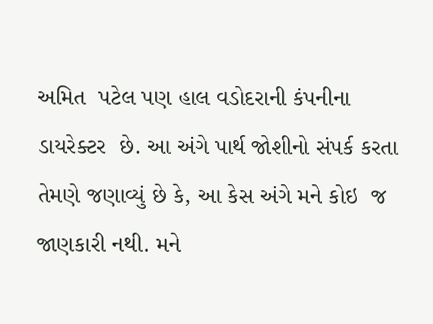અમિત  પટેલ પણ હાલ વડોદરાની કંપનીના ડાયરેક્ટર  છે. આ અંગે પાર્થ જોશીનો સંપર્ક કરતા તેમણે જણાવ્યું છે કે, આ કેસ અંગે મને કોઇ  જ જાણકારી નથી. મને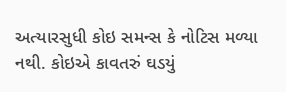અત્યારસુધી કોઇ સમન્સ કે નોટિસ મળ્યા નથી. કોઇએ કાવતરું ઘડયું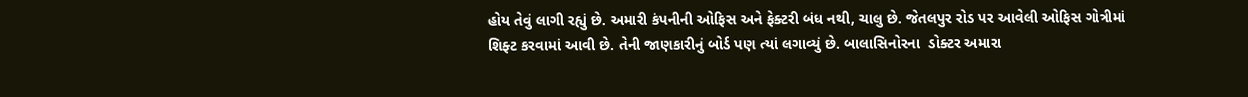હોય તેવું લાગી રહ્યું છે. અમારી કંપનીની ઓફિસ અને ફેક્ટરી બંધ નથી, ચાલુ છે. જેતલપુર રોડ પર આવેલી ઓફિસ ગોત્રીમાં શિફ્ટ કરવામાં આવી છે. તેની જાણકારીનું બોર્ડ પણ ત્યાં લગાવ્યું છે. બાલાસિનોરના  ડોક્ટર અમારા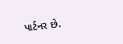પાર્ટનર છે.